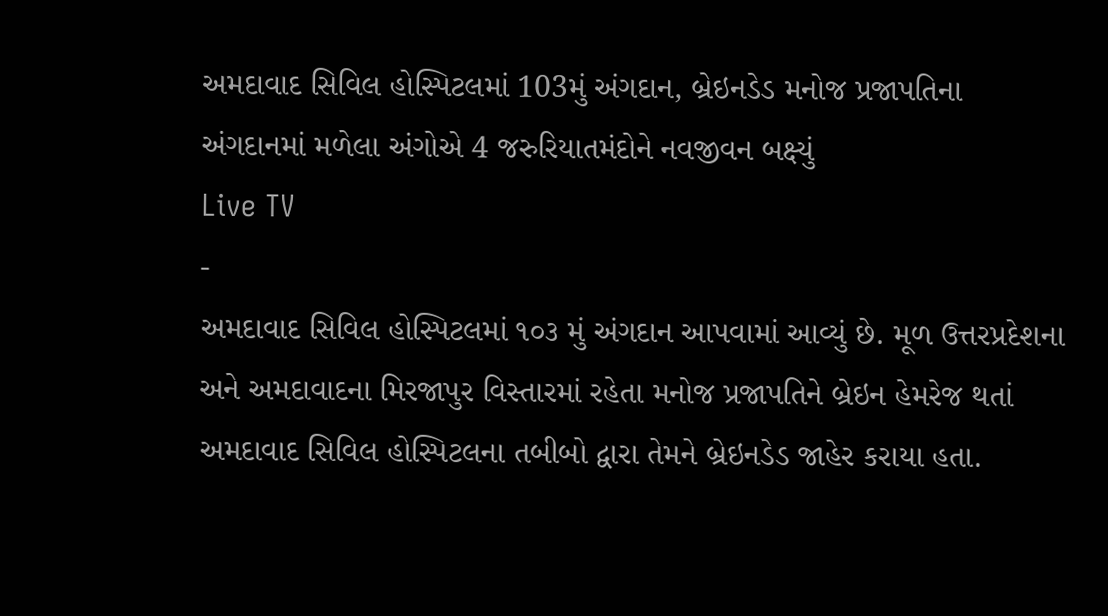અમદાવાદ સિવિલ હોસ્પિટલમાં 103મું અંગદાન, બ્રેઇનડેડ મનોજ પ્રજાપતિના અંગદાનમાં મળેલા અંગોએ 4 જરુરિયાતમંદોને નવજીવન બક્ષ્યું
Live TV
-
અમદાવાદ સિવિલ હોસ્પિટલમાં ૧૦૩ મું અંગદાન આપવામાં આવ્યું છે. મૂળ ઉત્તરપ્રદેશના અને અમદાવાદના મિરજાપુર વિસ્તારમાં રહેતા મનોજ પ્રજાપતિને બ્રેઇન હેમરેજ થતાં અમદાવાદ સિવિલ હોસ્પિટલના તબીબો દ્વારા તેમને બ્રેઇનડેડ જાહેર કરાયા હતા.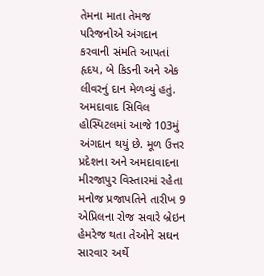તેમના માતા તેમજ પરિજનોએ અંગદાન કરવાની સંમતિ આપતાં હૃદય, બે કિડની અને એક લીવરનું દાન મેળવ્યું હતું.
અમદાવાદ સિવિલ હોસ્પિટલમાં આજે 103મું અંગદાન થયું છે. મૂળ ઉત્તર પ્રદેશના અને અમદાવાદના મીરજાપુર વિસ્તારમાં રહેતા મનોજ પ્રજાપતિને તારીખ 9 એપ્રિલના રોજ સવારે બ્રેઇન હેમરેજ થતા તેઓને સઘન સારવાર અર્થે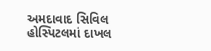અમદાવાદ સિવિલ હોસ્પિટલમાં દાખલ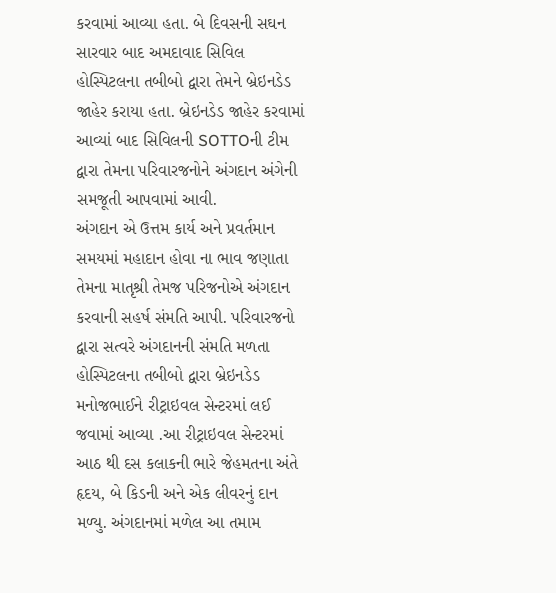કરવામાં આવ્યા હતા. બે દિવસની સઘન સારવાર બાદ અમદાવાદ સિવિલ હોસ્પિટલના તબીબો દ્વારા તેમને બ્રેઇનડેડ જાહેર કરાયા હતા. બ્રેઇનડેડ જાહેર કરવામાં આવ્યાં બાદ સિવિલની SOTTOની ટીમ દ્વારા તેમના પરિવારજનોને અંગદાન અંગેની સમજૂતી આપવામાં આવી.
અંગદાન એ ઉત્તમ કાર્ય અને પ્રવર્તમાન સમયમાં મહાદાન હોવા ના ભાવ જણાતા તેમના માતૃશ્રી તેમજ પરિજનોએ અંગદાન કરવાની સહર્ષ સંમતિ આપી. પરિવારજનો દ્વારા સત્વરે અંગદાનની સંમતિ મળતા હોસ્પિટલના તબીબો દ્વારા બ્રેઇનડેડ મનોજભાઈને રીટ્રાઇવલ સેન્ટરમાં લઈ જવામાં આવ્યા .આ રીટ્રાઇવલ સેન્ટરમાં આઠ થી દસ કલાકની ભારે જેહમતના અંતે હૃદય, બે કિડની અને એક લીવરનું દાન મળ્યુ. અંગદાનમાં મળેલ આ તમામ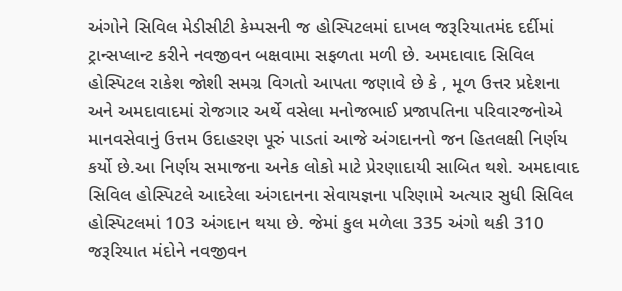અંગોને સિવિલ મેડીસીટી કેમ્પસની જ હોસ્પિટલમાં દાખલ જરૂરિયાતમંદ દર્દીમાં ટ્રાન્સપ્લાન્ટ કરીને નવજીવન બક્ષવામા સફળતા મળી છે. અમદાવાદ સિવિલ હોસ્પિટલ રાકેશ જોશી સમગ્ર વિગતો આપતા જણાવે છે કે , મૂળ ઉત્તર પ્રદેશના અને અમદાવાદમાં રોજગાર અર્થે વસેલા મનોજભાઈ પ્રજાપતિના પરિવારજનોએ માનવસેવાનું ઉત્તમ ઉદાહરણ પૂરું પાડતાં આજે અંગદાનનો જન હિતલક્ષી નિર્ણય કર્યો છે.આ નિર્ણય સમાજના અનેક લોકો માટે પ્રેરણાદાયી સાબિત થશે. અમદાવાદ સિવિલ હોસ્પિટલે આદરેલા અંગદાનના સેવાયજ્ઞના પરિણામે અત્યાર સુધી સિવિલ હોસ્પિટલમાં 103 અંગદાન થયા છે. જેમાં કુલ મળેલા 335 અંગો થકી 310 જરૂરિયાત મંદોને નવજીવન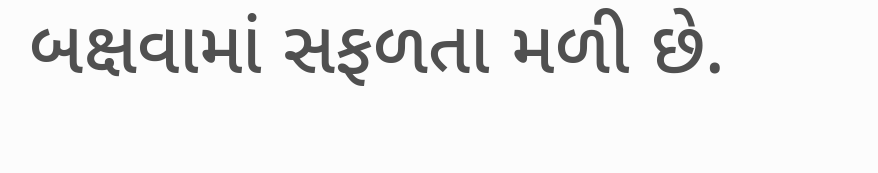બક્ષવામાં સફળતા મળી છે.